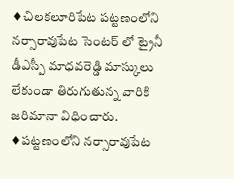♦చిలకలూరిపేట పట్టణంలోని నర్సారావుపేట సెంటర్ లో ట్రైనీ డీఎస్పీ మాధవరెడ్డి మాస్కులు లేకుండా తిరుగుతున్న వారికి జరిమానా విధించారు.
♦పట్టణంలోని నర్సారావుపేట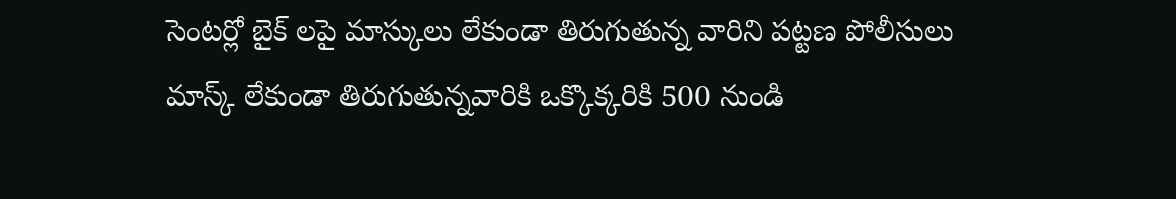సెంటర్లో బైక్ లపై మాస్కులు లేకుండా తిరుగుతున్న వారిని పట్టణ పోలీసులు మాస్క్ లేకుండా తిరుగుతున్నవారికి ఒక్కొక్కరికి 500 నుండి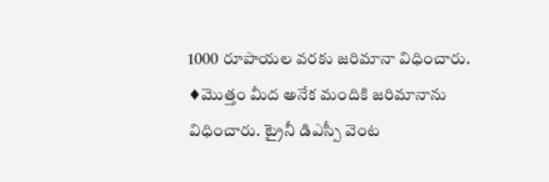1000 రూపాయల వరకు జరిమానా విధించారు.
♦మొత్తం మీద అనేక మందికి జరిమానాను విధించారు. ట్రైనీ డిఎస్పీ వెంట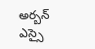అర్బన్ ఎస్సై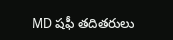MD షఫీ తదితరులు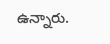ఉన్నారు.